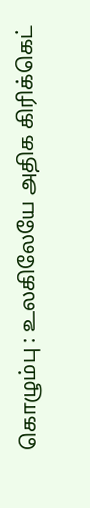கொழும்பு : உலகிலேயே அதிக கிரிக்கெட்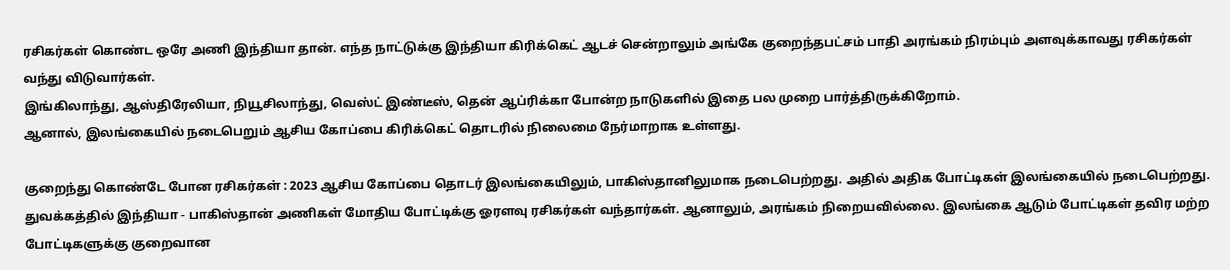ரசிகர்கள் கொண்ட ஒரே அணி இந்தியா தான். எந்த நாட்டுக்கு இந்தியா கிரிக்கெட் ஆடச் சென்றாலும் அங்கே குறைந்தபட்சம் பாதி அரங்கம் நிரம்பும் அளவுக்காவது ரசிகர்கள் வந்து விடுவார்கள்.
இங்கிலாந்து, ஆஸ்திரேலியா, நியூசிலாந்து, வெஸ்ட் இண்டீஸ், தென் ஆப்ரிக்கா போன்ற நாடுகளில் இதை பல முறை பார்த்திருக்கிறோம்.
ஆனால், இலங்கையில் நடைபெறும் ஆசிய கோப்பை கிரிக்கெட் தொடரில் நிலைமை நேர்மாறாக உள்ளது.

குறைந்து கொண்டே போன ரசிகர்கள் : 2023 ஆசிய கோப்பை தொடர் இலங்கையிலும், பாகிஸ்தானிலுமாக நடைபெற்றது. அதில் அதிக போட்டிகள் இலங்கையில் நடைபெற்றது. துவக்கத்தில் இந்தியா - பாகிஸ்தான் அணிகள் மோதிய போட்டிக்கு ஓரளவு ரசிகர்கள் வந்தார்கள். ஆனாலும், அரங்கம் நிறையவில்லை. இலங்கை ஆடும் போட்டிகள் தவிர மற்ற போட்டிகளுக்கு குறைவான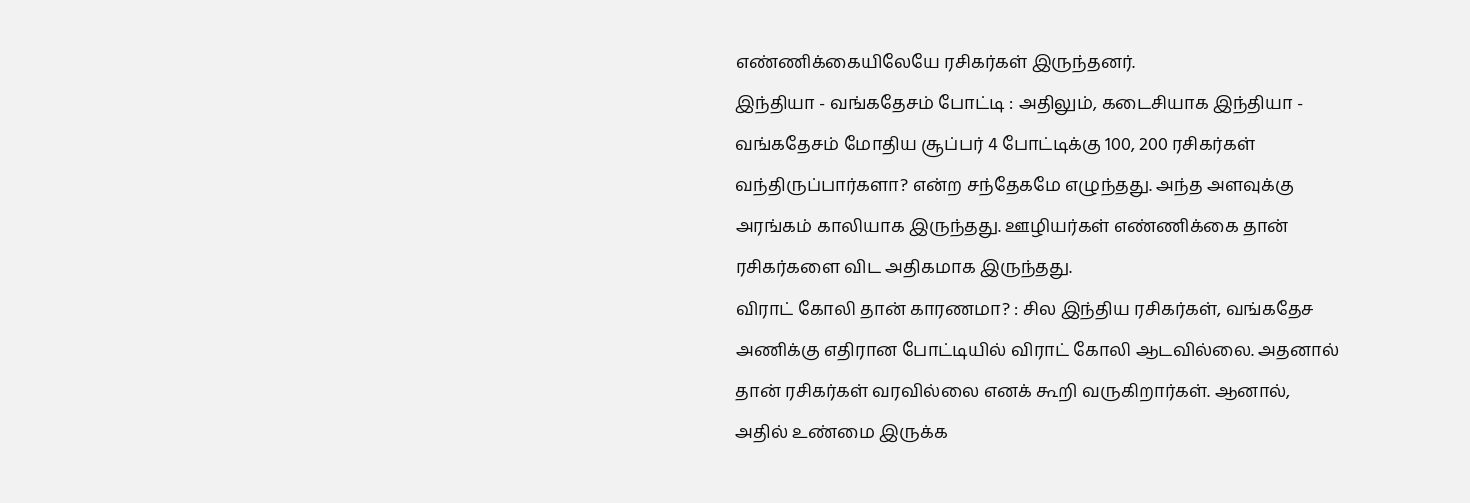எண்ணிக்கையிலேயே ரசிகர்கள் இருந்தனர்.
இந்தியா - வங்கதேசம் போட்டி : அதிலும், கடைசியாக இந்தியா - வங்கதேசம் மோதிய சூப்பர் 4 போட்டிக்கு 100, 200 ரசிகர்கள் வந்திருப்பார்களா? என்ற சந்தேகமே எழுந்தது. அந்த அளவுக்கு அரங்கம் காலியாக இருந்தது. ஊழியர்கள் எண்ணிக்கை தான் ரசிகர்களை விட அதிகமாக இருந்தது.
விராட் கோலி தான் காரணமா? : சில இந்திய ரசிகர்கள், வங்கதேச அணிக்கு எதிரான போட்டியில் விராட் கோலி ஆடவில்லை. அதனால் தான் ரசிகர்கள் வரவில்லை எனக் கூறி வருகிறார்கள். ஆனால், அதில் உண்மை இருக்க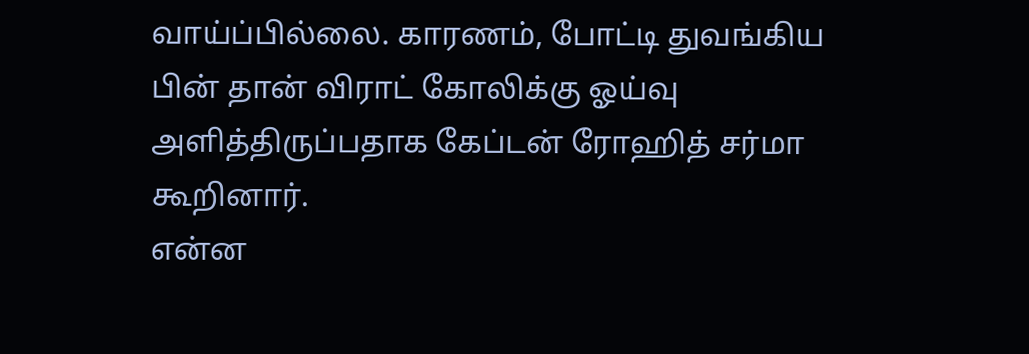வாய்ப்பில்லை. காரணம், போட்டி துவங்கிய பின் தான் விராட் கோலிக்கு ஓய்வு அளித்திருப்பதாக கேப்டன் ரோஹித் சர்மா கூறினார்.
என்ன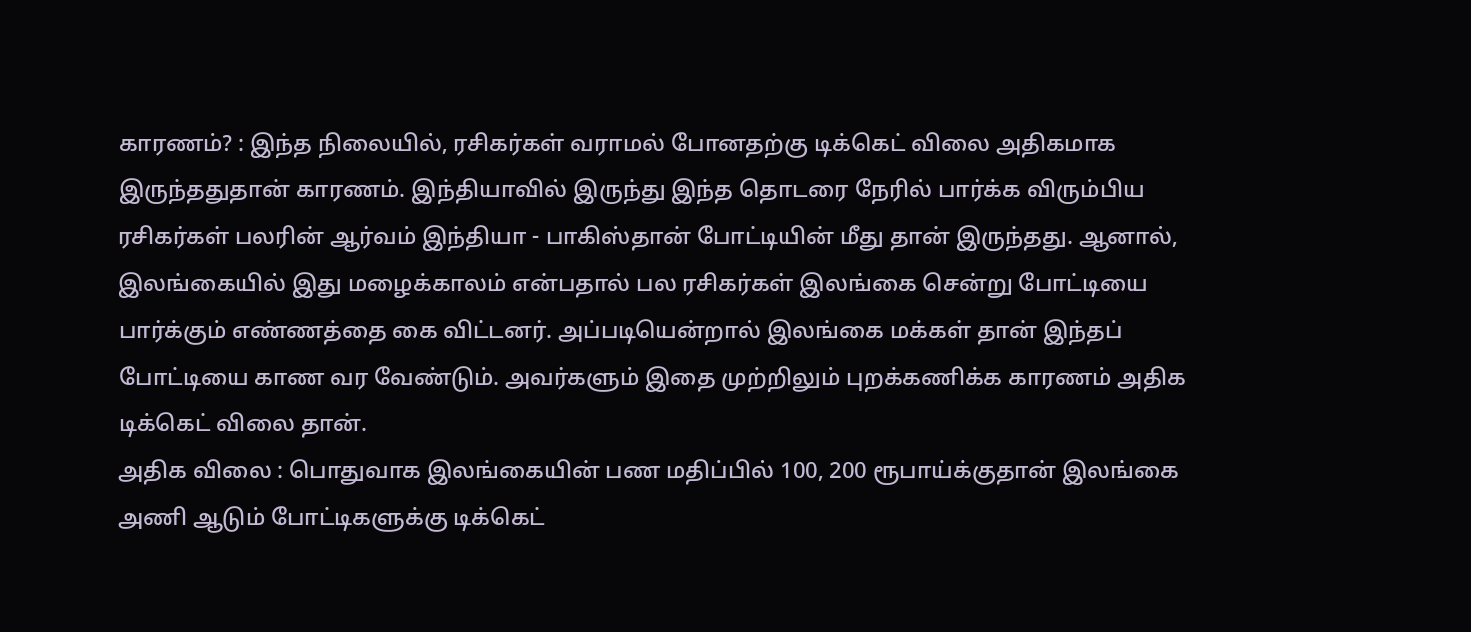காரணம்? : இந்த நிலையில், ரசிகர்கள் வராமல் போனதற்கு டிக்கெட் விலை அதிகமாக இருந்ததுதான் காரணம். இந்தியாவில் இருந்து இந்த தொடரை நேரில் பார்க்க விரும்பிய ரசிகர்கள் பலரின் ஆர்வம் இந்தியா - பாகிஸ்தான் போட்டியின் மீது தான் இருந்தது. ஆனால், இலங்கையில் இது மழைக்காலம் என்பதால் பல ரசிகர்கள் இலங்கை சென்று போட்டியை பார்க்கும் எண்ணத்தை கை விட்டனர். அப்படியென்றால் இலங்கை மக்கள் தான் இந்தப் போட்டியை காண வர வேண்டும். அவர்களும் இதை முற்றிலும் புறக்கணிக்க காரணம் அதிக டிக்கெட் விலை தான்.
அதிக விலை : பொதுவாக இலங்கையின் பண மதிப்பில் 100, 200 ரூபாய்க்குதான் இலங்கை அணி ஆடும் போட்டிகளுக்கு டிக்கெட்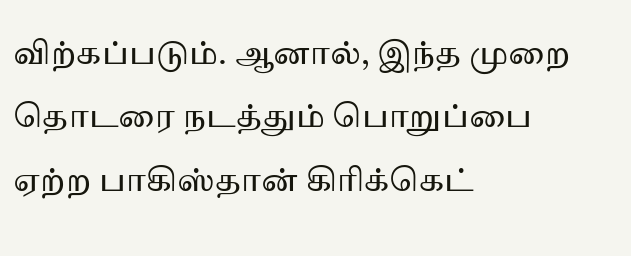விற்கப்படும். ஆனால், இந்த முறை தொடரை நடத்தும் பொறுப்பை ஏற்ற பாகிஸ்தான் கிரிக்கெட்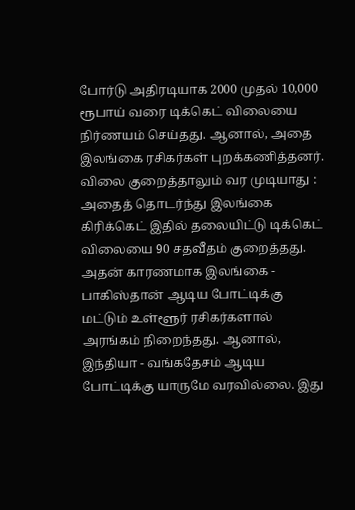போர்டு அதிரடியாக 2000 முதல் 10,000 ரூபாய் வரை டிக்கெட் விலையை நிர்ணயம் செய்தது. ஆனால், அதை இலங்கை ரசிகர்கள் புறக்கணித்தனர்.
விலை குறைத்தாலும் வர முடியாது : அதைத் தொடர்ந்து இலங்கை கிரிக்கெட் இதில் தலையிட்டு டிக்கெட் விலையை 90 சதவீதம் குறைத்தது. அதன் காரணமாக இலங்கை - பாகிஸ்தான் ஆடிய போட்டிக்கு மட்டும் உள்ளூர் ரசிகர்களால் அரங்கம் நிறைந்தது. ஆனால், இந்தியா - வங்கதேசம் ஆடிய போட்டிக்கு யாருமே வரவில்லை. இது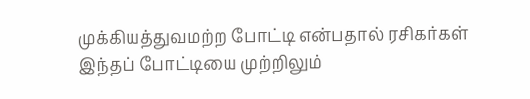முக்கியத்துவமற்ற போட்டி என்பதால் ரசிகர்கள் இந்தப் போட்டியை முற்றிலும்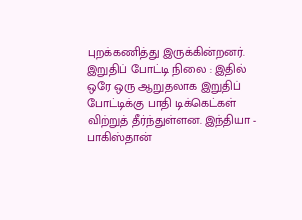புறக்கணித்து இருக்கின்றனர்.
இறுதிப் போட்டி நிலை : இதில் ஒரே ஒரு ஆறுதலாக இறுதிப் போட்டிக்கு பாதி டிக்கெட்கள் விற்றுத் தீர்ந்துள்ளன. இந்தியா - பாகிஸ்தான்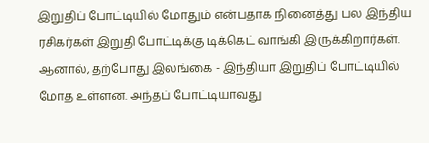இறுதிப் போட்டியில் மோதும் என்பதாக நினைத்து பல இந்திய ரசிகர்கள் இறுதி போட்டிக்கு டிக்கெட் வாங்கி இருக்கிறார்கள். ஆனால், தற்போது இலங்கை - இந்தியா இறுதிப் போட்டியில் மோத உள்ளன. அந்தப் போட்டியாவது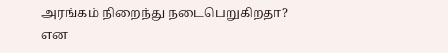அரங்கம் நிறைந்து நடைபெறுகிறதா? என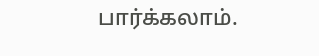பார்க்கலாம்.